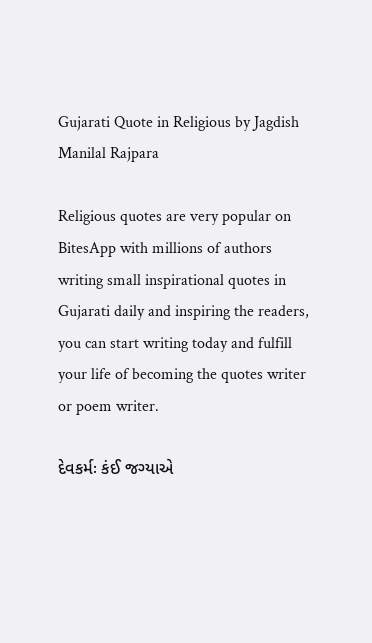Gujarati Quote in Religious by Jagdish Manilal Rajpara

Religious quotes are very popular on BitesApp with millions of authors writing small inspirational quotes in Gujarati daily and inspiring the readers, you can start writing today and fulfill your life of becoming the quotes writer or poem writer.

દેવકર્મઃ કંઈ જગ્યાએ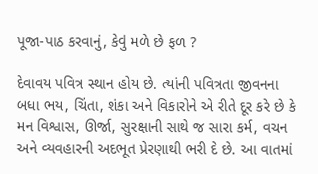પૂજા-પાઠ કરવાનું, કેવું મળે છે ફળ ?

દેવાવય પવિત્ર સ્થાન હોય છે. ત્યાંની પવિત્રતા જીવનના બધા ભય, ચિંતા, શંકા અને વિકારોને એ રીતે દૂર કરે છે કે મન વિશ્વાસ, ઊર્જા, સુરક્ષાની સાથે જ સારા કર્મ, વચન અને વ્યવહારની અદભૂત પ્રેરણાથી ભરી દે છે. આ વાતમાં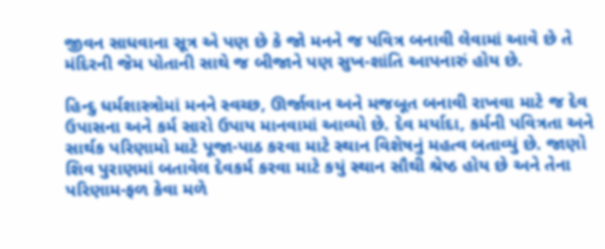જીવન સાધવાના સૂત્ર એ પણ છે કે જો મનને જ પવિત્ર બનાવી લેવામાં આવે છે તે મંદિરની જેમ પોતાની સાથે જ બીજાને પણ સુખ-શાંતિ આપનારું હોય છે.

હિન્દુ ધર્મશાસ્ત્રોમાં મનને સ્વચ્છ, ઊર્જાવાન અને મજબૂત બનાવી રાખવા માટે જ દેવ ઉપાસના અને કર્મ સારો ઉપાય માનવામાં આવ્યો છે. દેવ મર્યાદા, કર્મની પવિત્રતા અને સાર્થક પરિણામો માટે પૂજા-પાઠ કરવા માટે સ્થાન વિશેષનું મહત્વ બતાવ્યું છે. જાણો શિવ પુરાણમાં બતાવેલ દેવકર્મ કરવા માટે કયું સ્થાન સૌથી શ્રેષ્ઠ હોય છે અને તેના પરિણામ-ફળ કેવા મળે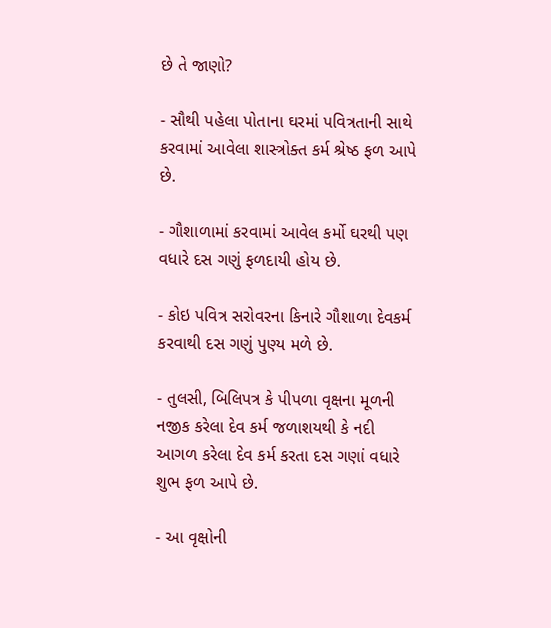છે તે જાણો?

- સૌથી પહેલા પોતાના ઘરમાં પવિત્રતાની સાથે કરવામાં આવેલા શાસ્ત્રોક્ત કર્મ શ્રેષ્ઠ ફળ આપે છે.

- ગૌશાળામાં કરવામાં આવેલ કર્મો ઘરથી પણ વધારે દસ ગણું ફળદાયી હોય છે.

- કોઇ પવિત્ર સરોવરના કિનારે ગૌશાળા દેવકર્મ કરવાથી દસ ગણું પુણ્ય મળે છે.

- તુલસી, બિલિપત્ર કે પીપળા વૃક્ષના મૂળની નજીક કરેલા દેવ કર્મ જળાશયથી કે નદી આગળ કરેલા દેવ કર્મ કરતા દસ ગણાં વધારે શુભ ફળ આપે છે.

- આ વૃક્ષોની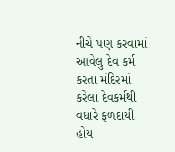નીચે પણ કરવામાં આવેલુ દેવ કર્મ કરતા મંદિરમાં કરેલા દેવકર્મથી વધારે ફળદાયી હોય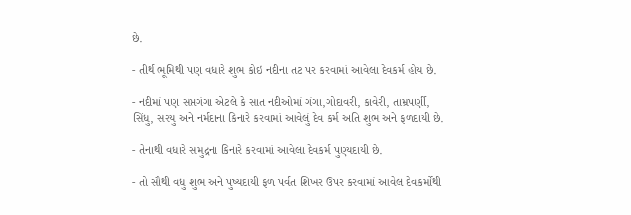છે.

- તીર્થ ભૂમિથી પણ વધારે શુભ કોઇ નદીના તટ પર કરવામાં આવેલા દેવકર્મ હોય છે.

- નદીમાં પણ સપ્તગંગા એટલે કે સાત નદીઓમાં ગંગા,ગોદાવરી, કાવેરી, તામ્રપર્ણી, સિંધુ, સરયુ અને નર્મદાના કિનારે કરવામાં આવેલું દેવ કર્મ અતિ શુભ અને ફળદાયી છે.

- તેનાથી વધારે સમુદ્રના કિનારે કરવામાં આવેલા દેવકર્મ પુણ્યદાયી છે.

- તો સૌથી વધુ શુભ અને પુષ્યદાયી ફળ પર્વત શિખર ઉપર કરવામાં આવેલ દેવકર્મોથી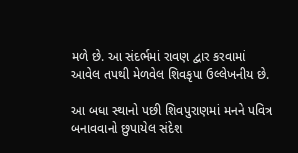મળે છે. આ સંદર્ભમાં રાવણ દ્વાર કરવામાં આવેલ તપથી મેળવેલ શિવકૃપા ઉલ્લેખનીય છે.

આ બધા સ્થાનો પછી શિવપુરાણમાં મનને પવિત્ર બનાવવાનો છુપાયેલ સંદેશ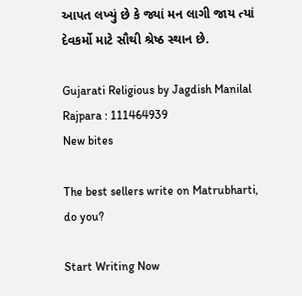આપત લખ્યું છે કે જ્યાં મન લાગી જાય ત્યાં દેવકર્મો માટે સૌથી શ્રેષ્ઠ સ્થાન છે.

Gujarati Religious by Jagdish Manilal Rajpara : 111464939
New bites

The best sellers write on Matrubharti, do you?

Start Writing Now